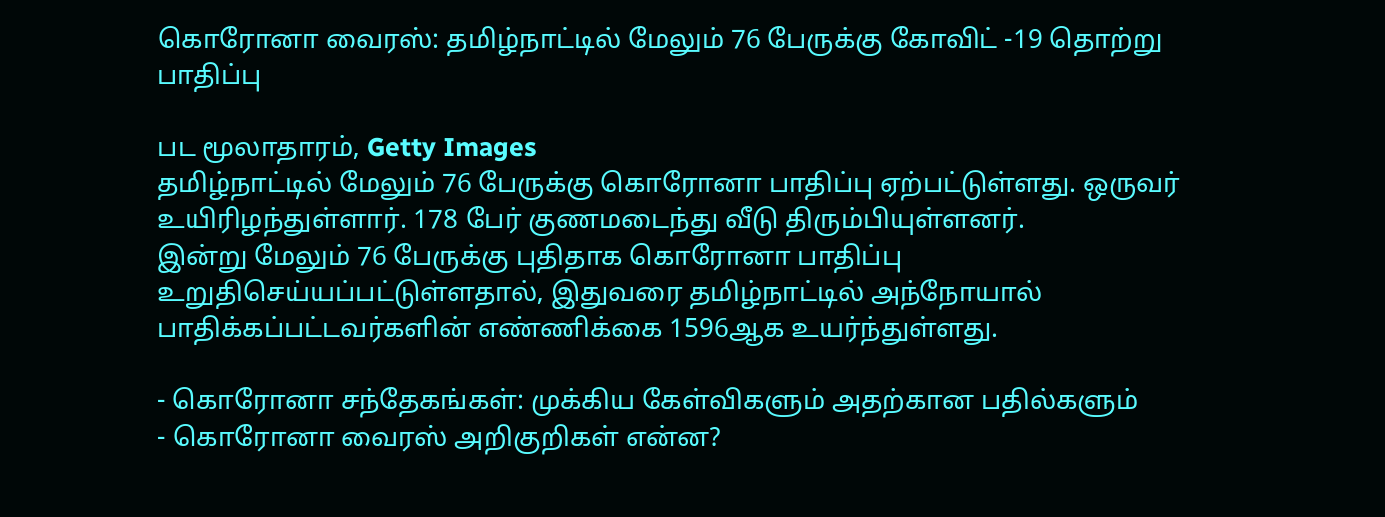கொரோனா வைரஸ்: தமிழ்நாட்டில் மேலும் 76 பேருக்கு கோவிட் -19 தொற்று பாதிப்பு

பட மூலாதாரம், Getty Images
தமிழ்நாட்டில் மேலும் 76 பேருக்கு கொரோனா பாதிப்பு ஏற்பட்டுள்ளது. ஒருவர் உயிரிழந்துள்ளார். 178 பேர் குணமடைந்து வீடு திரும்பியுள்ளனர்.
இன்று மேலும் 76 பேருக்கு புதிதாக கொரோனா பாதிப்பு உறுதிசெய்யப்பட்டுள்ளதால், இதுவரை தமிழ்நாட்டில் அந்நோயால் பாதிக்கப்பட்டவர்களின் எண்ணிக்கை 1596ஆக உயர்ந்துள்ளது.

- கொரோனா சந்தேகங்கள்: முக்கிய கேள்விகளும் அதற்கான பதில்களும்
- கொரோனா வைரஸ் அறிகுறிகள் என்ன?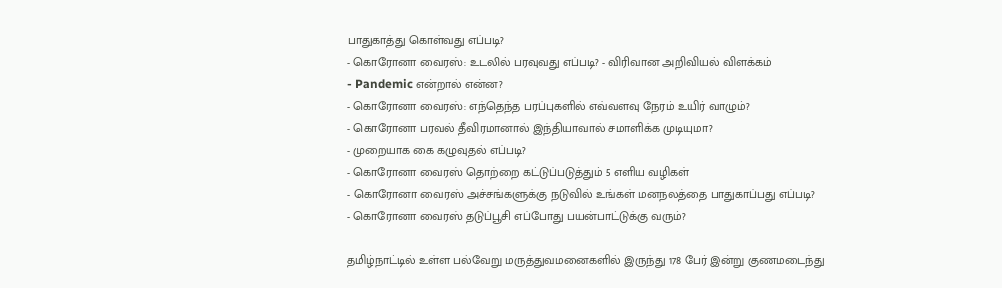பாதுகாத்து கொள்வது எப்படி?
- கொரோனா வைரஸ்: உடலில் பரவுவது எப்படி? - விரிவான அறிவியல் விளக்கம்
- Pandemic என்றால் என்ன?
- கொரோனா வைரஸ்: எந்தெந்த பரப்புகளில் எவ்வளவு நேரம் உயிர் வாழும்?
- கொரோனா பரவல் தீவிரமானால் இந்தியாவால் சமாளிக்க முடியுமா?
- முறையாக கை கழுவுதல் எப்படி?
- கொரோனா வைரஸ் தொற்றை கட்டுப்படுத்தும் 5 எளிய வழிகள்
- கொரோனா வைரஸ் அச்சங்களுக்கு நடுவில் உங்கள் மனநலத்தை பாதுகாப்பது எப்படி?
- கொரோனா வைரஸ் தடுப்பூசி எப்போது பயன்பாட்டுக்கு வரும்?

தமிழ்நாட்டில் உள்ள பல்வேறு மருத்துவமனைகளில் இருந்து 178 பேர் இன்று குணமடைந்து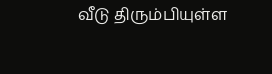வீடு திரும்பியுள்ள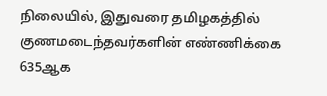நிலையில், இதுவரை தமிழகத்தில் குணமடைந்தவர்களின் எண்ணிக்கை 635ஆக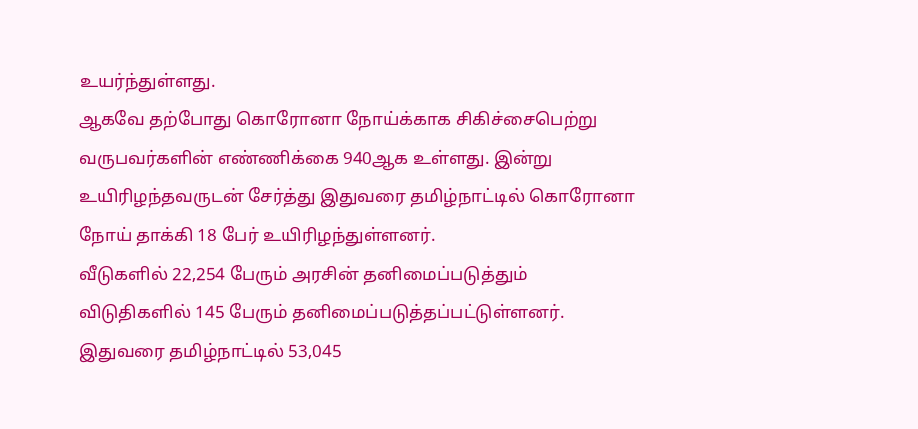உயர்ந்துள்ளது.
ஆகவே தற்போது கொரோனா நோய்க்காக சிகிச்சைபெற்று வருபவர்களின் எண்ணிக்கை 940ஆக உள்ளது. இன்று உயிரிழந்தவருடன் சேர்த்து இதுவரை தமிழ்நாட்டில் கொரோனா நோய் தாக்கி 18 பேர் உயிரிழந்துள்ளனர்.
வீடுகளில் 22,254 பேரும் அரசின் தனிமைப்படுத்தும் விடுதிகளில் 145 பேரும் தனிமைப்படுத்தப்பட்டுள்ளனர். இதுவரை தமிழ்நாட்டில் 53,045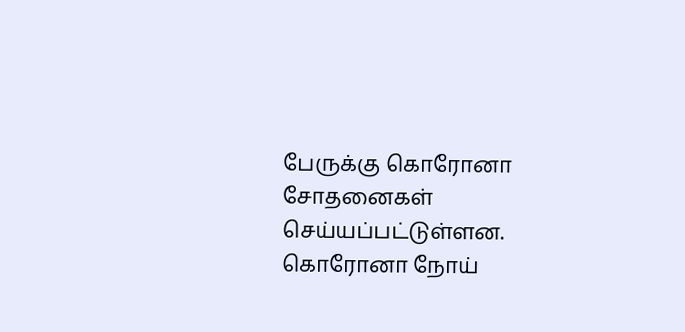பேருக்கு கொரோனா சோதனைகள் செய்யப்பட்டுள்ளன.
கொரோனா நோய்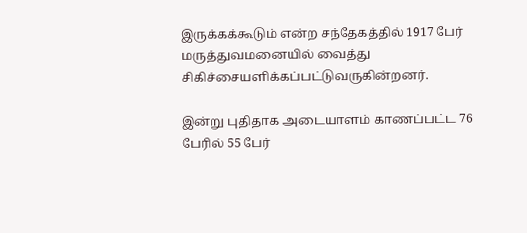இருக்கக்கூடும் என்ற சந்தேகத்தில் 1917 பேர் மருத்துவமனையில் வைத்து சிகிச்சையளிக்கப்பட்டுவருகின்றனர்.

இன்று புதிதாக அடையாளம் காணப்பட்ட 76 பேரில் 55 பேர்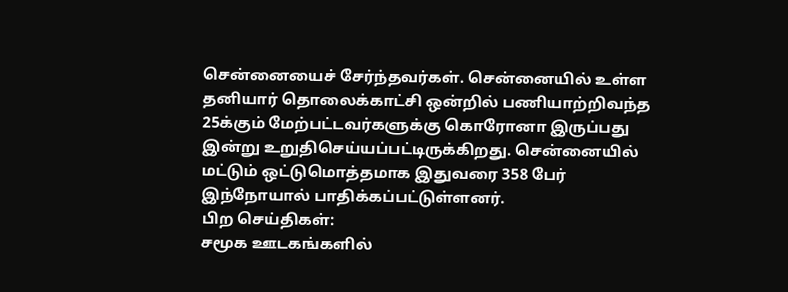சென்னையைச் சேர்ந்தவர்கள். சென்னையில் உள்ள தனியார் தொலைக்காட்சி ஒன்றில் பணியாற்றிவந்த 25க்கும் மேற்பட்டவர்களுக்கு கொரோனா இருப்பது இன்று உறுதிசெய்யப்பட்டிருக்கிறது. சென்னையில் மட்டும் ஒட்டுமொத்தமாக இதுவரை 358 பேர் இந்நோயால் பாதிக்கப்பட்டுள்ளனர்.
பிற செய்திகள்:
சமூக ஊடகங்களில்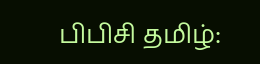பிபிசி தமிழ்: